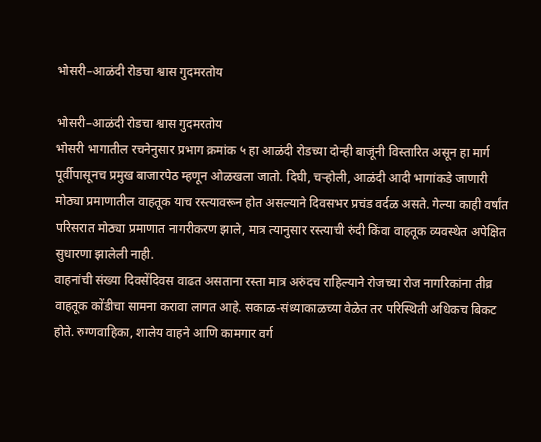भोसरी–आळंदी रोडचा श्वास गुदमरतोय

भोसरी–आळंदी रोडचा श्वास गुदमरतोय
भोसरी भागातील रचनेनुसार प्रभाग क्रमांक ५ हा आळंदी रोडच्या दोन्ही बाजूंनी विस्तारित असून हा मार्ग पूर्वीपासूनच प्रमुख बाजारपेठ म्हणून ओळखला जातो. दिघी, चऱ्होली, आळंदी आदी भागांकडे जाणारी मोठ्या प्रमाणातील वाहतूक याच रस्त्यावरून होत असल्याने दिवसभर प्रचंड वर्दळ असते. गेल्या काही वर्षांत परिसरात मोठ्या प्रमाणात नागरीकरण झाले, मात्र त्यानुसार रस्त्याची रुंदी किंवा वाहतूक व्यवस्थेत अपेक्षित सुधारणा झालेली नाही.
वाहनांची संख्या दिवसेंदिवस वाढत असताना रस्ता मात्र अरुंदच राहिल्याने रोजच्या रोज नागरिकांना तीव्र वाहतूक कोंडीचा सामना करावा लागत आहे. सकाळ-संध्याकाळच्या वेळेत तर परिस्थिती अधिकच बिकट होते. रुग्णवाहिका, शालेय वाहने आणि कामगार वर्ग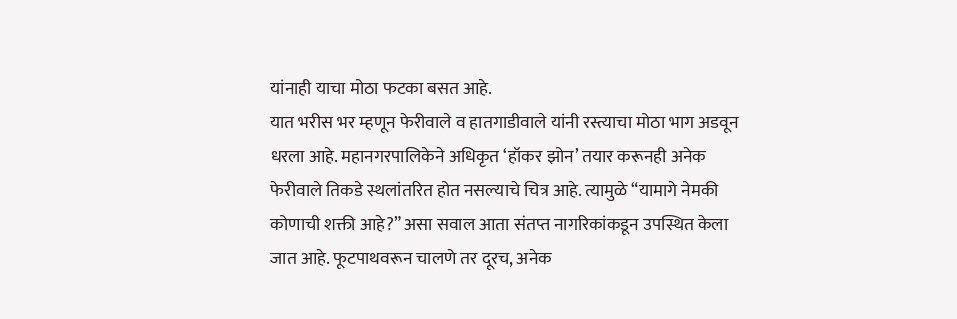यांनाही याचा मोठा फटका बसत आहे.
यात भरीस भर म्हणून फेरीवाले व हातगाडीवाले यांनी रस्त्याचा मोठा भाग अडवून धरला आहे. महानगरपालिकेने अधिकृत ‘हॉकर झोन’ तयार करूनही अनेक फेरीवाले तिकडे स्थलांतरित होत नसल्याचे चित्र आहे. त्यामुळे “यामागे नेमकी कोणाची शक्ती आहे?” असा सवाल आता संतप्त नागरिकांकडून उपस्थित केला जात आहे. फूटपाथवरून चालणे तर दूरच, अनेक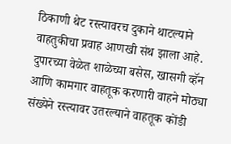ठिकाणी थेट रस्त्यावरच दुकाने थाटल्याने वाहतुकीचा प्रवाह आणखी संथ झाला आहे.
दुपारच्या वेळेत शाळेच्या बसेस, खासगी व्हॅन आणि कामगार वाहतूक करणारी वाहने मोठ्या संख्येने रस्त्यावर उतरल्याने वाहतूक कोंडी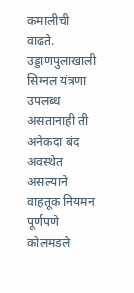कमालीची वाढते. उड्डाणपुलाखाली सिग्नल यंत्रणा उपलब्ध असतानाही ती अनेकदा बंद अवस्थेत असल्याने वाहतूक नियमन पूर्णपणे कोलमडले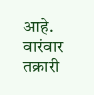आहे. वारंवार तक्रारी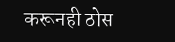करूनही ठोस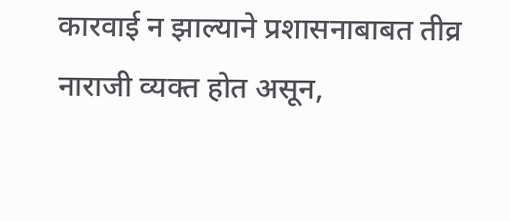कारवाई न झाल्याने प्रशासनाबाबत तीव्र नाराजी व्यक्त होत असून,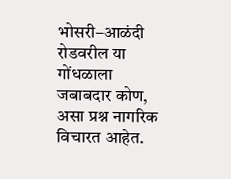भोसरी–आळंदी रोडवरील या गोंधळाला जबाबदार कोण, असा प्रश्न नागरिक विचारत आहेत.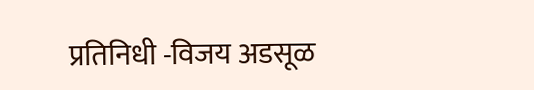प्रतिनिधी -विजय अडसूळ